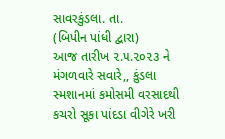સાવરકુંડલા. તા.
(બિપીન પાંધી દ્વારા)
આજ તારીખ ૨.૫.૨૦૨૩ ને મંગળવારે સવારે,, કુંડલા સ્મશાનમાં કમોસમી વરસાદથી કચરો સૂકા પાંદડા વીગેરે ખરી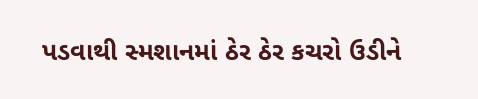પડવાથી સ્મશાનમાં ઠેર ઠેર કચરો ઉડીને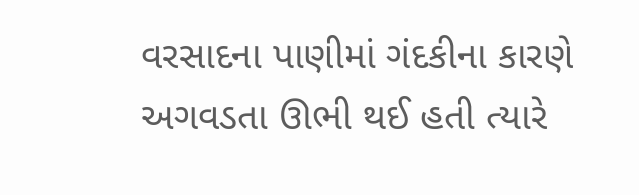વરસાદના પાણીમાં ગંદકીના કારણે અગવડતા ઊભી થઈ હતી ત્યારે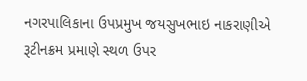નગરપાલિકાના ઉપપ્રમુખ જયસુખભાઇ નાકરાણીએ રૂટીનક્રમ પ્રમાણે સ્થળ ઉપર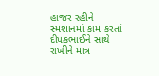હાજર રહીને સ્મશાનમાં કામ કરતાં દીપકભાઈને સાથે રાખીને માત્ર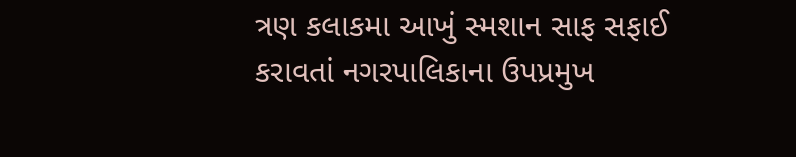ત્રણ કલાકમા આખું સ્મશાન સાફ સફાઈ કરાવતાં નગરપાલિકાના ઉપપ્રમુખ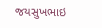જયસુખભાઇ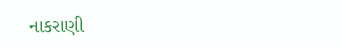નાકરાણી